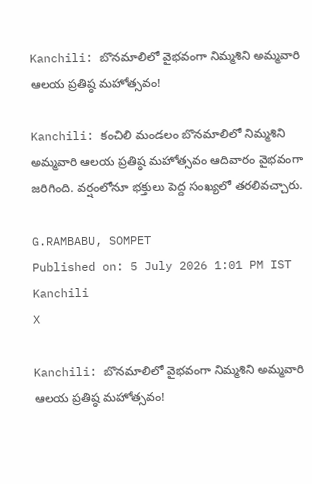Kanchili: బొనమాలిలో వైభవంగా నిమ్మశిని అమ్మవారి ఆలయ ప్రతిష్ఠ మహోత్సవం!

Kanchili: కంచిలి మండలం బొనమాలిలో నిమ్మశిని అమ్మవారి ఆలయ ప్రతిష్ఠ మహోత్సవం ఆదివారం వైభవంగా జరిగింది. వర్షంలోనూ భక్తులు పెద్ద సంఖ్యలో తరలివచ్చారు.

G.RAMBABU, SOMPET
Published on: 5 July 2026 1:01 PM IST
Kanchili
X

Kanchili: బొనమాలిలో వైభవంగా నిమ్మశిని అమ్మవారి ఆలయ ప్రతిష్ఠ మహోత్సవం!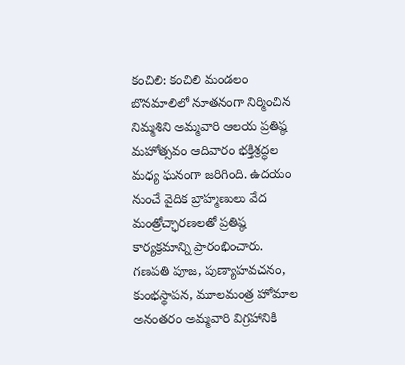కంచిలి: కంచిలి మండలం బొనమాలిలో నూతనంగా నిర్మించిన నిమ్మశిని అమ్మవారి ఆలయ ప్రతిష్ఠ మహోత్సవం ఆదివారం భక్తిశ్రద్ధల మధ్య ఘనంగా జరిగింది. ఉదయం నుంచే వైదిక బ్రాహ్మణులు వేద మంత్రోచ్ఛారణలతో ప్రతిష్ఠ కార్యక్రమాన్ని ప్రారంభించారు. గణపతి పూజ, పుణ్యాహవచనం, కుంభస్థాపన, మూలమంత్ర హోమాల అనంతరం అమ్మవారి విగ్రహానికి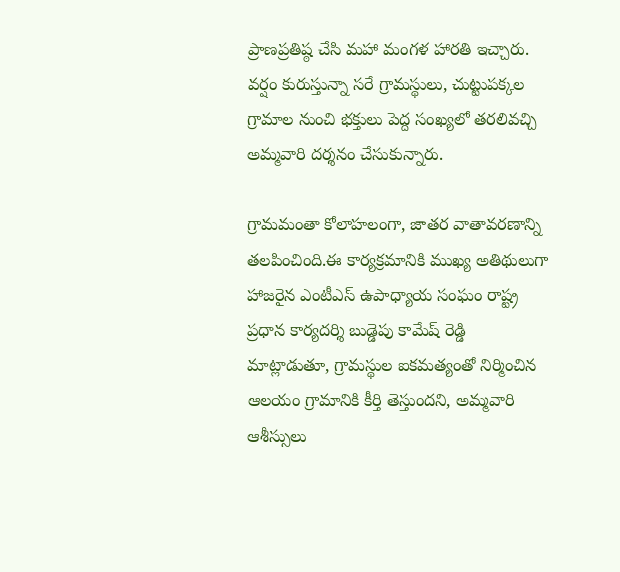ప్రాణప్రతిష్ఠ చేసి మహా మంగళ హారతి ఇచ్చారు. వర్షం కురుస్తున్నా సరే గ్రామస్థులు, చుట్టుపక్కల గ్రామాల నుంచి భక్తులు పెద్ద సంఖ్యలో తరలివచ్చి అమ్మవారి దర్శనం చేసుకున్నారు.

గ్రామమంతా కోలాహలంగా, జాతర వాతావరణాన్ని తలపించింది.ఈ కార్యక్రమానికి ముఖ్య అతిథులుగా హాజరైన ఎంటీఎస్ ఉపాధ్యాయ సంఘం రాష్ట్ర ప్రధాన కార్యదర్శి బుడ్డెపు కామేష్ రెడ్డి మాట్లాడుతూ, గ్రామస్థుల ఐకమత్యంతో నిర్మించిన ఆలయం గ్రామానికి కీర్తి తెస్తుందని, అమ్మవారి ఆశీస్సులు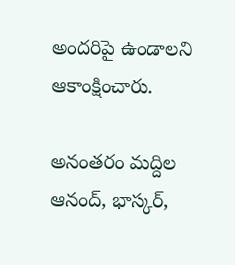అందరిపై ఉండాలని ఆకాంక్షించారు.

అనంతరం మద్దిల ఆనంద్, భాస్కర్,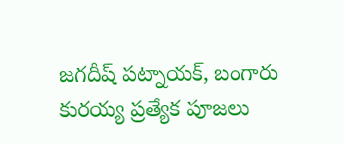జగదీష్ పట్నాయక్, బంగారు కురయ్య ప్రత్యేక పూజలు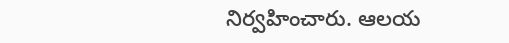నిర్వహించారు. ఆలయ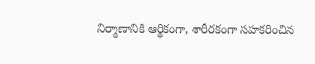నిర్మాణానికి ఆర్థికంగా, శారీరకంగా సహకరించిన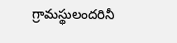గ్రామస్థులందరినీ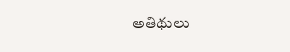అతిథులు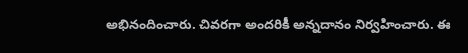అభినందించారు. చివరగా అందరికీ అన్నదానం నిర్వహించారు. ఈ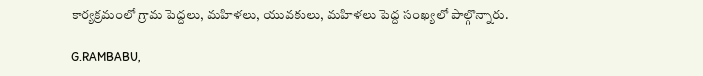కార్యక్రమంలో గ్రామ పెద్దలు, మహిళలు, యువకులు, మహిళలు పెద్ద సంఖ్యలో పాల్గొన్నారు.

G.RAMBABU,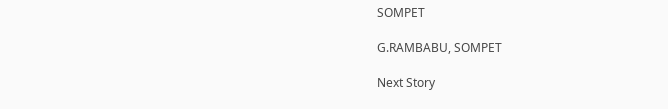SOMPET

G.RAMBABU, SOMPET

Next Story